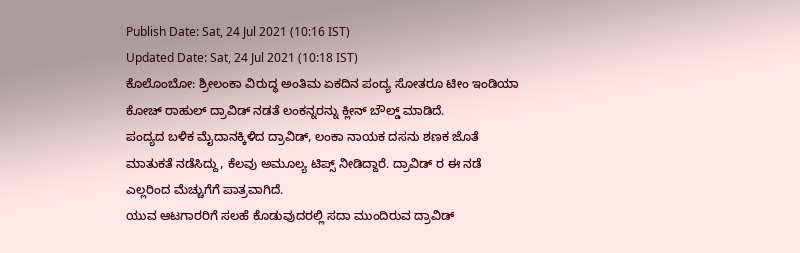Publish Date: Sat, 24 Jul 2021 (10:16 IST)
Updated Date: Sat, 24 Jul 2021 (10:18 IST)
ಕೊಲೊಂಬೋ: ಶ್ರೀಲಂಕಾ ವಿರುದ್ಧ ಅಂತಿಮ ಏಕದಿನ ಪಂದ್ಯ ಸೋತರೂ ಟೀಂ ಇಂಡಿಯಾ ಕೋಚ್ ರಾಹುಲ್ ದ್ರಾವಿಡ್ ನಡತೆ ಲಂಕನ್ನರನ್ನು ಕ್ಲೀನ್ ಬೌಲ್ಡ್ ಮಾಡಿದೆ.
ಪಂದ್ಯದ ಬಳಿಕ ಮೈದಾನಕ್ಕಿಳಿದ ದ್ರಾವಿಡ್, ಲಂಕಾ ನಾಯಕ ದಸನು ಶಣಕ ಜೊತೆ ಮಾತುಕತೆ ನಡೆಸಿದ್ದು, ಕೆಲವು ಅಮೂಲ್ಯ ಟಿಪ್ಸ್ ನೀಡಿದ್ದಾರೆ. ದ್ರಾವಿಡ್ ರ ಈ ನಡೆ ಎಲ್ಲರಿಂದ ಮೆಚ್ಚುಗೆಗೆ ಪಾತ್ರವಾಗಿದೆ.
ಯುವ ಆಟಗಾರರಿಗೆ ಸಲಹೆ ಕೊಡುವುದರಲ್ಲಿ ಸದಾ ಮುಂದಿರುವ ದ್ರಾವಿಡ್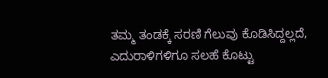ತಮ್ಮ ತಂಡಕ್ಕೆ ಸರಣಿ ಗೆಲುವು ಕೊಡಿಸಿದ್ದಲ್ಲದೆ, ಎದುರಾಳಿಗಳಿಗೂ ಸಲಹೆ ಕೊಟ್ಟು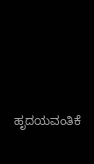ಹೃದಯವಂತಿಕೆ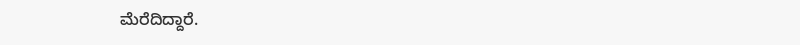ಮೆರೆದಿದ್ದಾರೆ.